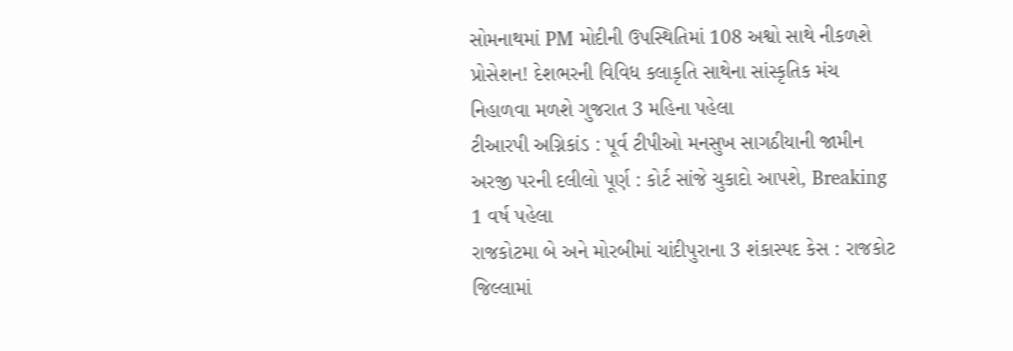સોમનાથમાં PM મોદીની ઉપસ્થિતિમાં 108 અશ્વો સાથે નીકળશે પ્રોસેશન! દેશભરની વિવિધ કલાકૃતિ સાથેના સાંસ્કૃતિક મંચ નિહાળવા મળશે ગુજરાત 3 મહિના પહેલા
ટીઆરપી અગ્નિકાંડ : પૂર્વ ટીપીઓ મનસુખ સાગઠીયાની જામીન અરજી પરની દલીલો પૂર્ણ : કોર્ટ સાંજે ચુકાદો આપશે, Breaking 1 વર્ષ પહેલા
રાજકોટમા બે અને મોરબીમાં ચાંદીપુરાના 3 શંકાસ્પદ કેસ : રાજકોટ જિલ્લામાં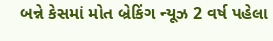બન્ને કેસમાં મોત બ્રેકિંગ ન્યૂઝ 2 વર્ષ પહેલા